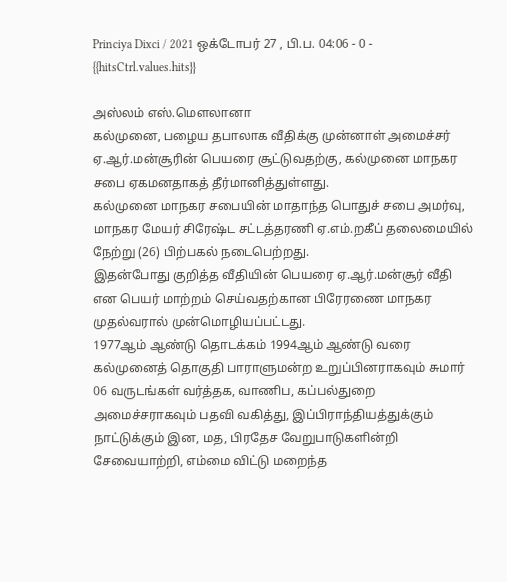Princiya Dixci / 2021 ஒக்டோபர் 27 , பி.ப. 04:06 - 0 - {{hitsCtrl.values.hits}}

அஸ்லம் எஸ்.மௌலானா
கல்முனை, பழைய தபாலாக வீதிக்கு முன்னாள் அமைச்சர் ஏ.ஆர்.மன்சூரின் பெயரை சூட்டுவதற்கு, கல்முனை மாநகர சபை ஏகமனதாகத் தீர்மானித்துள்ளது.
கல்முனை மாநகர சபையின் மாதாந்த பொதுச் சபை அமர்வு, மாநகர மேயர் சிரேஷ்ட சட்டத்தரணி ஏ.எம்.றகீப் தலைமையில் நேற்று (26) பிற்பகல் நடைபெற்றது.
இதன்போது குறித்த வீதியின் பெயரை ஏ.ஆர்.மன்சூர் வீதி என பெயர் மாற்றம் செய்வதற்கான பிரேரணை மாநகர முதல்வரால் முன்மொழியப்பட்டது.
1977ஆம் ஆண்டு தொடக்கம் 1994ஆம் ஆண்டு வரை கல்முனைத் தொகுதி பாராளுமன்ற உறுப்பினராகவும் சுமார் 06 வருடங்கள் வர்த்தக, வாணிப, கப்பல்துறை அமைச்சராகவும் பதவி வகித்து, இப்பிராந்தியத்துக்கும் நாட்டுக்கும் இன, மத, பிரதேச வேறுபாடுகளின்றி சேவையாற்றி, எம்மை விட்டு மறைந்த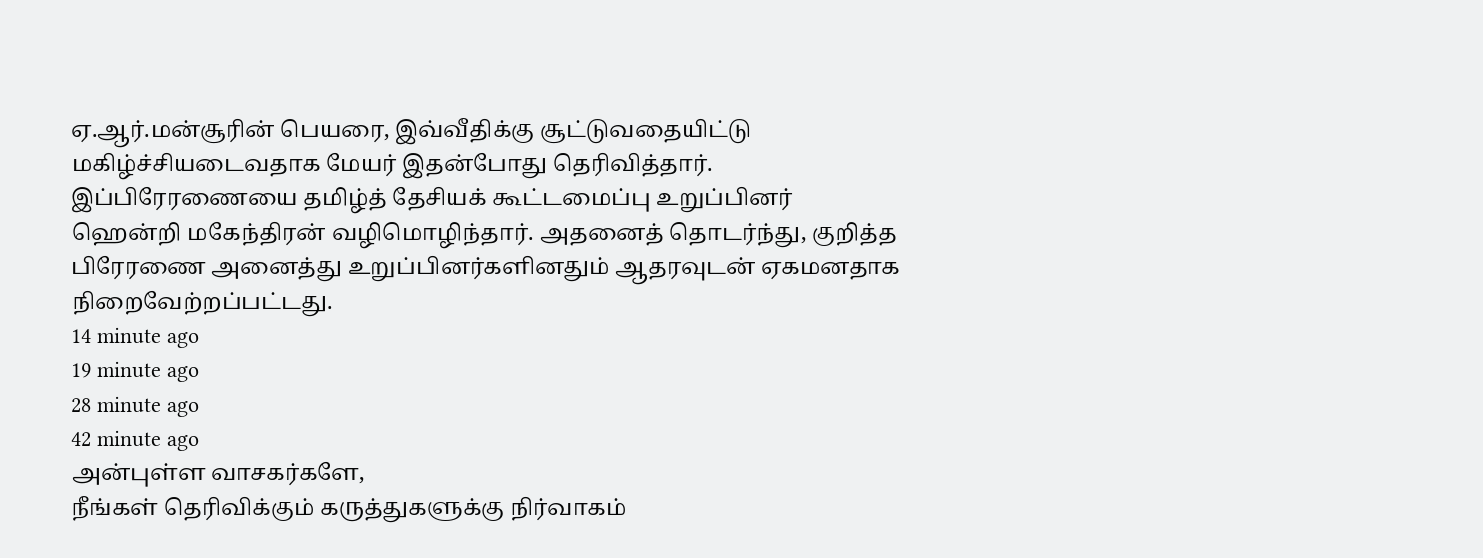ஏ.ஆர்.மன்சூரின் பெயரை, இவ்வீதிக்கு சூட்டுவதையிட்டு மகிழ்ச்சியடைவதாக மேயர் இதன்போது தெரிவித்தார்.
இப்பிரேரணையை தமிழ்த் தேசியக் கூட்டமைப்பு உறுப்பினர் ஹென்றி மகேந்திரன் வழிமொழிந்தார். அதனைத் தொடர்ந்து, குறித்த பிரேரணை அனைத்து உறுப்பினர்களினதும் ஆதரவுடன் ஏகமனதாக நிறைவேற்றப்பட்டது.
14 minute ago
19 minute ago
28 minute ago
42 minute ago
அன்புள்ள வாசகர்களே,
நீங்கள் தெரிவிக்கும் கருத்துகளுக்கு நிர்வாகம்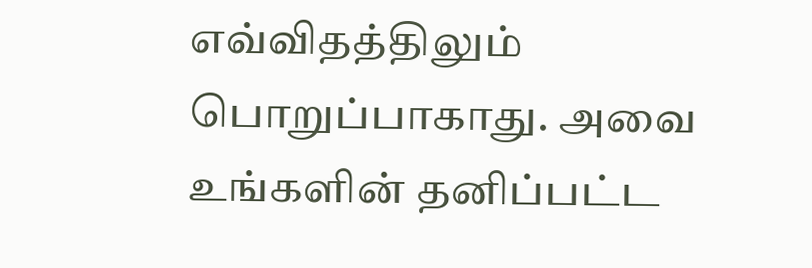எவ்விதத்திலும் பொறுப்பாகாது. அவை உங்களின் தனிப்பட்ட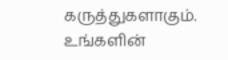கருத்துகளாகும். உங்களின்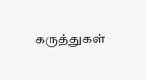கருத்துகள்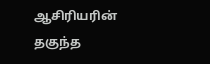ஆசிரியரின் தகுந்த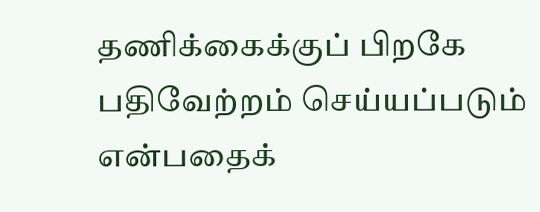தணிக்கைக்குப் பிறகே பதிவேற்றம் செய்யப்படும் என்பதைக்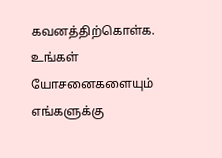கவனத்திற்கொள்க. உங்கள் யோசனைகளையும் எங்களுக்கு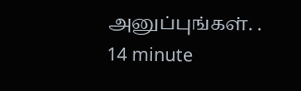அனுப்புங்கள். .
14 minute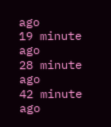ago
19 minute ago
28 minute ago
42 minute ago